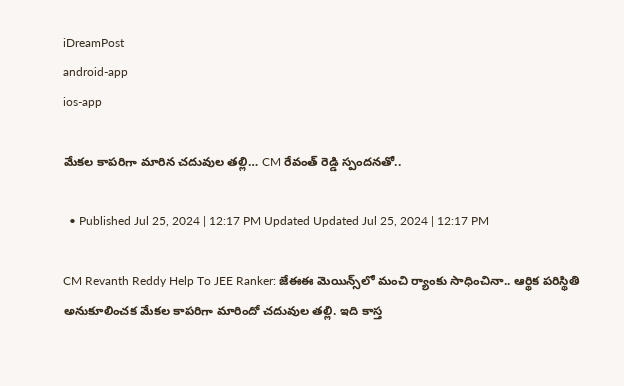iDreamPost
android-app
ios-app

మేకల కాపరిగా మారిన చదువుల తల్లి… CM రేవంత్ రెడ్డి స్పందనతో..

  • Published Jul 25, 2024 | 12:17 PM Updated Updated Jul 25, 2024 | 12:17 PM

CM Revanth Reddy Help To JEE Ranker: జేఈఈ మెయిన్స్‌లో మంచి ర్యాంకు సాధించినా.. ఆర్థిక పరిస్థితి అనుకూలించక మేకల కాపరిగా మారిందో చదువుల తల్లి. ఇది కాస్త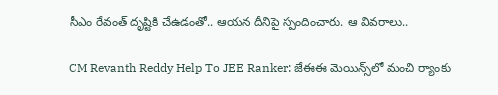సీఎం రేవంత్‌ దృష్టికి చేఉడంతో.. ఆయన దీనిపై స్పందించారు. ఆ వివరాలు..

CM Revanth Reddy Help To JEE Ranker: జేఈఈ మెయిన్స్‌లో మంచి ర్యాంకు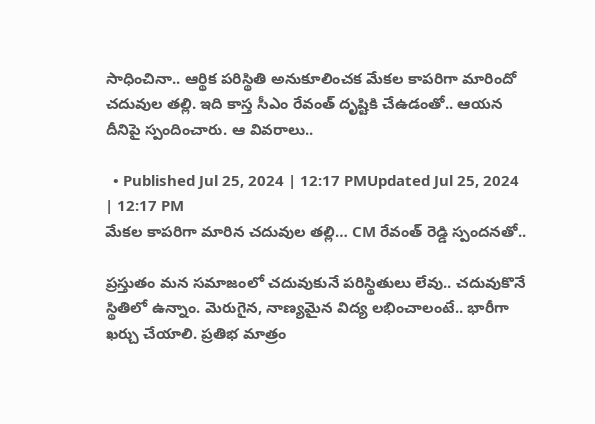సాధించినా.. ఆర్థిక పరిస్థితి అనుకూలించక మేకల కాపరిగా మారిందో చదువుల తల్లి. ఇది కాస్త సీఎం రేవంత్‌ దృష్టికి చేఉడంతో.. ఆయన దీనిపై స్పందించారు. ఆ వివరాలు..

  • Published Jul 25, 2024 | 12:17 PMUpdated Jul 25, 2024 | 12:17 PM
మేకల కాపరిగా మారిన చదువుల తల్లి… CM రేవంత్ రెడ్డి స్పందనతో..

ప్రస్తుతం మన సమాజంలో చదువుకునే పరిస్థితులు లేవు.. చదువుకొనే స్థితిలో ఉన్నాం. మెరుగైన, నాణ్యమైన విద్య లభించాలంటే.. భారీగా ఖర్చు చేయాలి. ప్రతిభ మాత్రం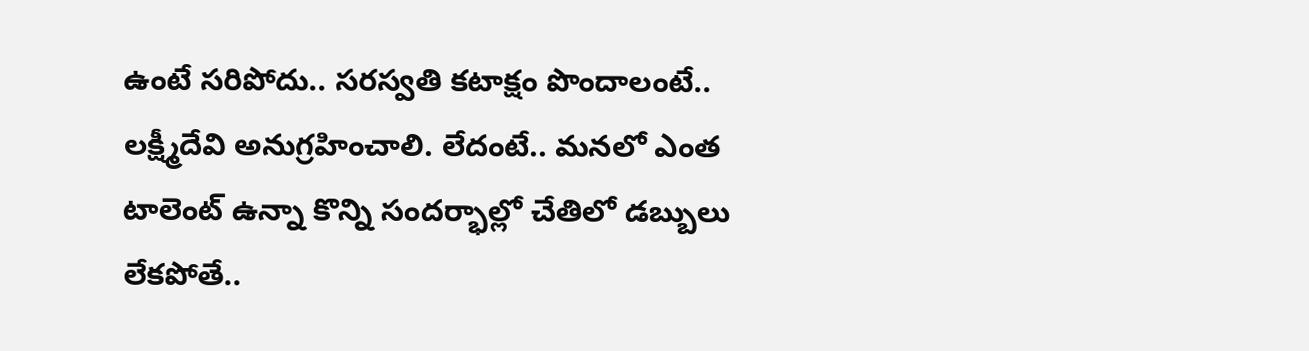ఉంటే సరిపోదు.. సరస్వతి కటాక్షం పొందాలంటే.. లక్ష్మీదేవి అనుగ్రహించాలి. లేదంటే.. మనలో ఎంత టాలెంట్‌ ఉన్నా కొన్ని సందర్భాల్లో చేతిలో డబ్బులు లేకపోతే..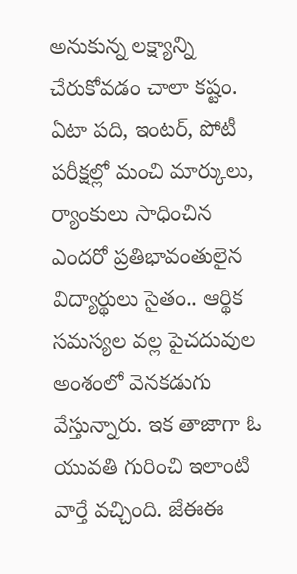అనుకున్న లక్ష్యాన్ని చేరుకోవడం చాలా కష్టం. ఏటా పది, ఇంటర్‌, పోటీ పరీక్షల్లో మంచి మార్కులు, ర్యాంకులు సాధించిన ఎందరో ప్రతిభావంతులైన విద్యార్థులు సైతం.. ఆర్థిక సమస్యల వల్ల పైచదువుల అంశంలో వెనకడుగు వేస్తున్నారు. ఇక తాజాగా ఓ యువతి గురించి ఇలాంటి వార్తే వచ్చింది. జేఈఈ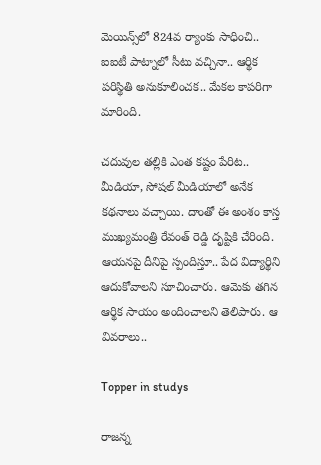మెయిన్స్‌లో 824వ ర్యాంకు సాధించి.. ఐఐటీ పాట్నాలో సీటు వచ్చినా.. ఆర్థిక పరిస్థితి అనుకూలించక.. మేకల కాపరిగా మారింది.

చదువుల తల్లికి ఎంత కష్టం పేరిట.. మీడియా, సోషల్‌ మీడియాలో అనేక కథనాలు వచ్చాయి. దాంతో ఈ అంశం కాస్త ముఖ్యమంత్రి రేవంత్‌ రెడ్డి దృష్టికి చేరింది. ఆయనపై దీనిపై స్పందిస్తూ.. పేద విద్యార్థిని ఆదుకోవాలని సూచించారు. ఆమెకు తగిన ఆర్థిక సాయం అందించాలని తెలిపారు. ఆ వివరాలు..

Topper in studys

రాజన్న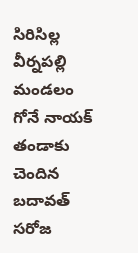సిరిసిల్ల వీర్నపల్లి మండలం గోనే నాయక్ తండాకు చెందిన బదావత్ సరోజ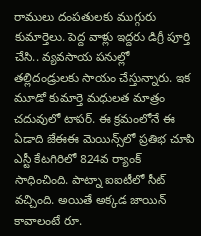రాములు దంపతులకు ముగ్గురు కుమార్తెలు. పెద్ద వాళ్లు ఇద్దరు డిగ్రీ పూర్తి చేసి.. వ్యవసాయ పనుల్లో తల్లిదండ్రులకు సాయం చేస్తున్నారు. ఇక మూడో కుమార్తె మధులత మాత్రం చదువులో టాపర్‌. ఈ క్రమంలోనే ఈ ఏడాది జేఈఈ మెయిన్స్‌లో ప్రతిభ చూపి ఎస్టీ కేటగిరిలో 824వ ర్యాంక్ సాధించింది. పాట్నా ఐఐటీలో సీట్ వచ్చింది. అయితే అక్కడ జాయిన్‌ కావాలంటే రూ.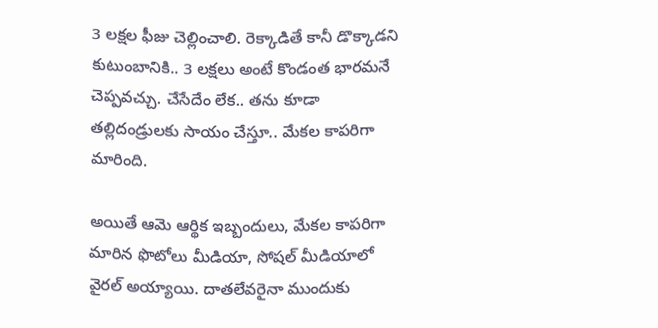3 లక్షల ఫీజు చెల్లించాలి. రెక్కాడితే కానీ డొక్కాడని కుటుంబానికి.. 3 లక్షలు అంటే కొండంత భారమనే చెప్పవచ్చు. చేసేదేం లేక.. తను కూడా తల్లిదండ్రులకు సాయం చేస్తూ.. మేకల కాపరిగా మారింది.

అయితే ఆమె ఆర్థిక ఇబ్బందులు, మేకల కాపరిగా మారిన ఫొటోలు మీడియా, సోషల్‌ మీడియాలో వైరల్‌ అయ్యాయి. దాతలేవరైనా ముందుకు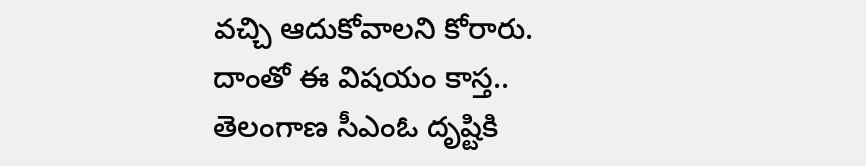వచ్చి ఆదుకోవాలని కోరారు. దాంతో ఈ విషయం కాస్త.. తెలంగాణ సీఎంఓ దృష్టికి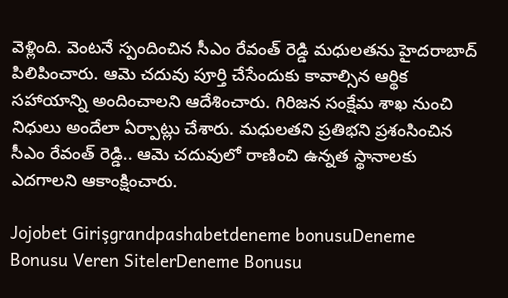వెళ్లింది. వెంటనే స్పందించిన సీఎం రేవంత్ రెడ్డి మధులతను హైదరాబాద్ పిలిపించారు. ఆమె చదువు పూర్తి చేసేందుకు కావాల్సిన ఆర్థిక సహాయాన్ని అందించాలని ఆదేశించారు. గిరిజన సంక్షేమ శాఖ నుంచి నిధులు అందేలా ఏర్పాట్లు చేశారు. మధులతని ప్రతిభని ప్రశంసించిన సీఎం రేవంత్‌ రెడ్డి.. ఆమె చదువులో రాణించి ఉన్నత స్థానాలకు ఎదగాలని ఆకాంక్షించారు.

Jojobet Girişgrandpashabetdeneme bonusuDeneme Bonusu Veren SitelerDeneme Bonusu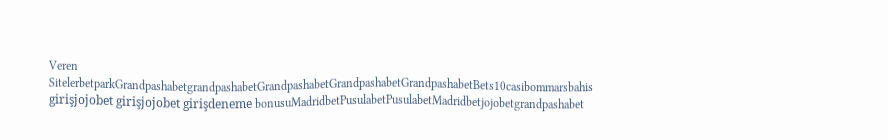Veren SitelerbetparkGrandpashabetgrandpashabetGrandpashabetGrandpashabetGrandpashabetBets10casibommarsbahis girişjojobet girişjojobet girişdeneme bonusuMadridbetPusulabetPusulabetMadridbetjojobetgrandpashabet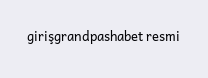girişgrandpashabet resmi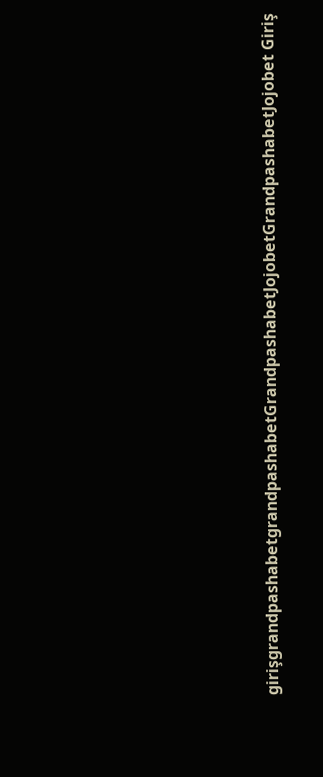girişgrandpashabetgrandpashabetGrandpashabetJojobetGrandpashabetJojobet Giriş